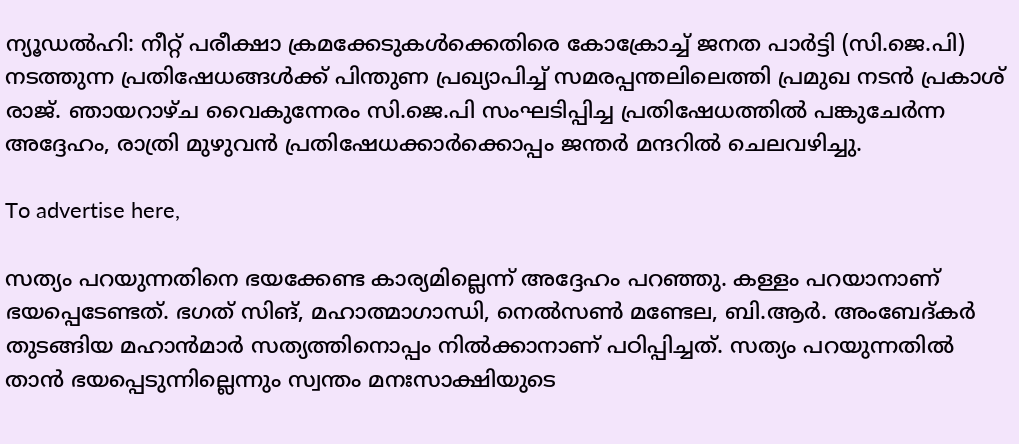ന്യൂഡൽഹി: നീറ്റ് പരീക്ഷാ ക്രമക്കേടുകൾക്കെതിരെ കോക്രോച്ച് ജനത പാർട്ടി (സി.ജെ.പി) നടത്തുന്ന പ്രതിഷേധങ്ങൾക്ക് പിന്തുണ പ്രഖ്യാപിച്ച് സമരപ്പന്തലിലെത്തി പ്രമുഖ നടൻ പ്രകാശ് രാജ്. ഞായറാഴ്ച വൈകുന്നേരം സി.ജെ.പി സംഘടിപ്പിച്ച പ്രതിഷേധത്തിൽ പങ്കുചേർന്ന അദ്ദേഹം, രാത്രി മുഴുവൻ പ്രതിഷേധക്കാർക്കൊപ്പം ജന്തർ മന്ദറിൽ ചെലവഴിച്ചു.

To advertise here,

സത്യം പറയുന്നതിനെ ഭയക്കേണ്ട കാര്യമില്ലെന്ന് അദ്ദേഹം പറഞ്ഞു. കള്ളം പറയാനാണ് ഭയപ്പെടേണ്ടത്. ഭഗത് സിങ്, മഹാത്മാഗാന്ധി, നെൽസൺ മണ്ടേല, ബി.ആർ. അംബേദ്കർ തുടങ്ങിയ മഹാൻമാർ സത്യത്തിനൊപ്പം നിൽക്കാനാണ് പഠിപ്പിച്ചത്. സത്യം പറയുന്നതിൽ താൻ ഭയപ്പെടുന്നില്ലെന്നും സ്വന്തം മനഃസാക്ഷിയുടെ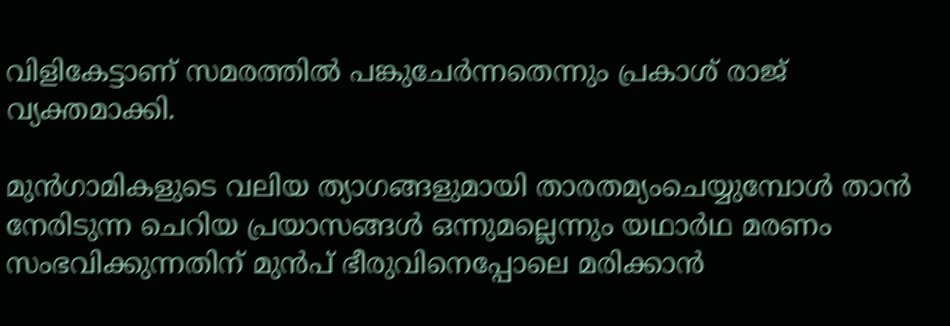വിളികേട്ടാണ് സമരത്തിൽ പങ്കുചേർന്നതെന്നും പ്രകാശ് രാജ് വ്യക്തമാക്കി.

മുൻഗാമികളുടെ വലിയ ത്യാഗങ്ങളുമായി താരതമ്യംചെയ്യുമ്പോൾ താൻ നേരിടുന്ന ചെറിയ പ്രയാസങ്ങൾ ഒന്നുമല്ലെന്നും യഥാർഥ മരണം സംഭവിക്കുന്നതിന് മുൻപ് ഭീരുവിനെപ്പോലെ മരിക്കാൻ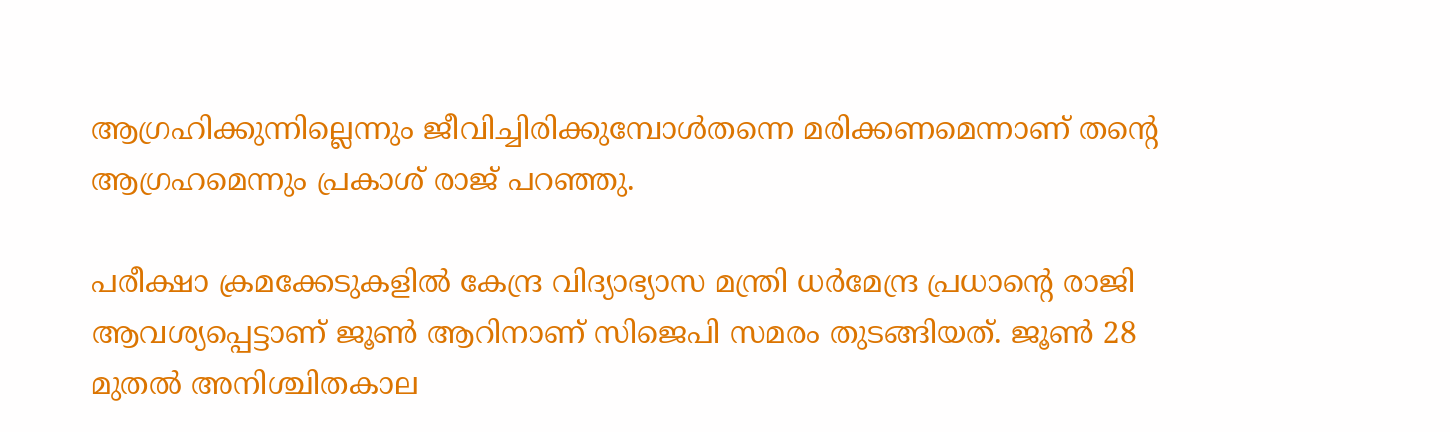ആഗ്രഹിക്കുന്നില്ലെന്നും ജീവിച്ചിരിക്കുമ്പോൾതന്നെ മരിക്കണമെന്നാണ് തന്റെ ആഗ്രഹമെന്നും പ്രകാശ് രാജ് പറഞ്ഞു.

പരീക്ഷാ ക്രമക്കേടുകളിൽ കേന്ദ്ര വിദ്യാഭ്യാസ മന്ത്രി ധർമേന്ദ്ര പ്രധാന്റെ രാജി ആവശ്യപ്പെട്ടാണ് ജൂൺ ആറിനാണ് സിജെപി സമരം തുടങ്ങിയത്‌. ജൂൺ 28 മുതൽ അനിശ്ചിതകാല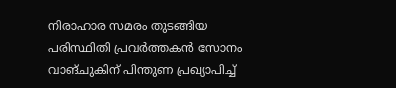നിരാഹാര സമരം തുടങ്ങിയ പരിസ്ഥിതി പ്രവർത്തകൻ സോനം വാങ്ചുകിന് പിന്തുണ പ്രഖ്യാപിച്ച്‌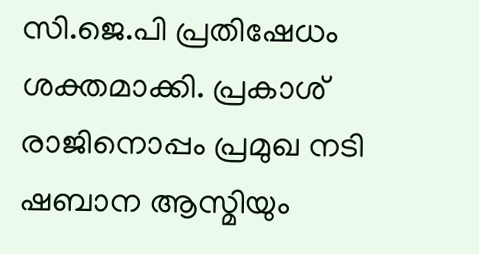സി.ജെ.പി പ്രതിഷേധം ശക്തമാക്കി. പ്രകാശ് രാജിനൊപ്പം പ്രമുഖ നടി ഷബാന ആസ്മിയും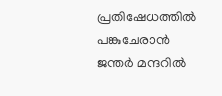പ്രതിഷേധത്തിൽ പങ്കുചേരാൻ ജന്തർ മന്ദറിൽ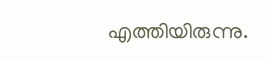എത്തിയിരുന്നു.